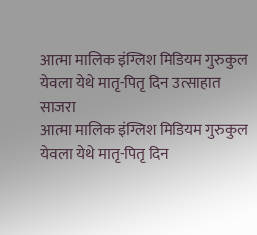आत्मा मालिक इंग्लिश मिडियम गुरुकुल येवला येथे मातृ-पितृ दिन उत्साहात साजरा
आत्मा मालिक इंग्लिश मिडियम गुरुकुल येवला येथे मातृ-पितृ दिन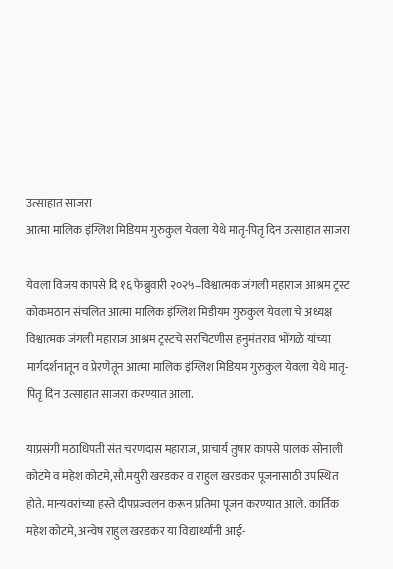उत्साहात साजरा
आत्मा मालिक इंग्लिश मिडियम गुरुकुल येवला येथे मातृ-पितृ दिन उत्साहात साजरा

येवला विजय कापसे दि १६ फेब्रुवारी २०२५–विश्वात्मक जंगली महाराज आश्रम ट्रस्ट कोकमठान संचलित आत्मा मालिक इंग्लिश मिडीयम गुरुकुल येवला चे अध्यक्ष विश्वात्मक जंगली महाराज आश्रम ट्रस्टचे सरचिटणीस हनुमंतराव भोंगळे यांच्या मार्गदर्शनातून व प्रेरणेतून आत्मा मालिक इंग्लिश मिडियम गुरुकुल येवला येथे मातृ-पितृ दिन उत्साहात साजरा करण्यात आला.

याप्रसंगी मठाधिपती संत चरणदास महाराज, प्राचार्य तुषार कापसे पालक सोनाली कोटमे व महेश कोटमे,सौ.मयुरी खरडकर व राहुल खरडकर पूजनासाठी उपस्थित होते. मान्यवरांच्या हस्ते दीपप्रज्वलन करून प्रतिमा पूजन करण्यात आले. कार्तिक महेश कोटमे, अन्वेष राहुल खरडकर या विद्यार्थ्यांनी आई-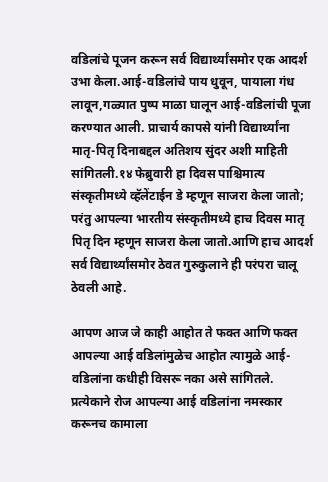वडिलांचे पूजन करून सर्व विद्यार्थ्यांसमोर एक आदर्श उभा केला.आई-वडिलांचे पाय धुवून, पायाला गंध लावून,गळ्यात पुष्प माळा घालून आई-वडिलांची पूजा करण्यात आली. प्राचार्य कापसे यांनी विद्यार्थ्यांना मातृ-पितृ दिनाबद्दल अतिशय सुंदर अशी माहिती सांगितली.१४ फेब्रुवारी हा दिवस पाश्चिमात्य संस्कृतीमध्ये व्हॅलेंटाईन डे म्हणून साजरा केला जातो; परंतु आपल्या भारतीय संस्कृतीमध्ये हाच दिवस मातृ पितृ दिन म्हणून साजरा केला जातो.आणि हाच आदर्श सर्व विद्यार्थ्यांसमोर ठेवत गुरुकुलाने ही परंपरा चालू ठेवली आहे.

आपण आज जे काही आहोत ते फक्त आणि फक्त आपल्या आई वडिलांमुळेच आहोत त्यामुळे आई-वडिलांना कधीही विसरू नका असे सांगितले. प्रत्येकाने रोज आपल्या आई वडिलांना नमस्कार करूनच कामाला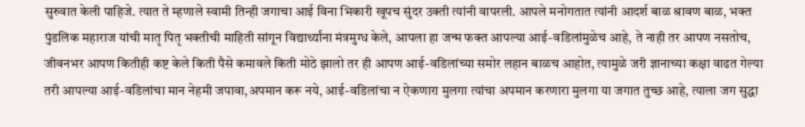सुरुवात केली पाहिजे. त्यात ते म्हणाले स्वामी तिन्ही जगाचा आई विना भिकारी खूपच सुंदर उक्ती त्यांनी वापरली. आपले मनोगतात त्यांनी आदर्श बाळ श्रावण बाळ, भक्त पुंडलिक महाराज यांची मातृ पितृ भक्तीची माहिती सांगून विद्यार्थ्यांना मंत्रमुग्ध केले, आपला हा जन्म फक्त आपल्या आई-वडिलांमुळेच आहे, ते नाही तर आपण नसतोच, जीवनभर आपण कितीही कष्ट केले किती पैसे कमावले किती मोठे झालो तर ही आपण आई-वडिलांच्या समोर लहान बाळच आहोत, त्यामुळे जरी ज्ञानाच्या कक्षा वाढत गेल्या तरी आपल्या आई-वडिलांचा मान नेहमी जपावा,अपमान करू नये, आई-वडिलांचा न ऐकणारा मुलगा त्यांचा अपमान करणारा मुलगा या जगात तुच्छ आहे, त्याला जग सुद्धा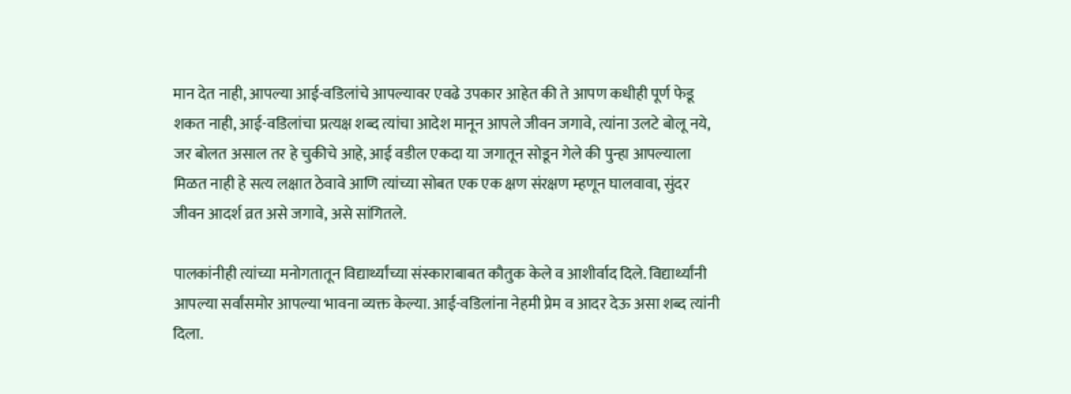मान देत नाही, आपल्या आई-वडिलांचे आपल्यावर एवढे उपकार आहेत की ते आपण कधीही पूर्ण फेडू शकत नाही, आई-वडिलांचा प्रत्यक्ष शब्द त्यांचा आदेश मानून आपले जीवन जगावे, त्यांना उलटे बोलू नये, जर बोलत असाल तर हे चुकीचे आहे, आई वडील एकदा या जगातून सोडून गेले की पुन्हा आपल्याला मिळत नाही हे सत्य लक्षात ठेवावे आणि त्यांच्या सोबत एक एक क्षण संरक्षण म्हणून घालवावा, सुंदर जीवन आदर्श व्रत असे जगावे, असे सांगितले.

पालकांनीही त्यांच्या मनोगतातून विद्यार्थ्यांच्या संस्काराबाबत कौतुक केले व आशीर्वाद दिले. विद्यार्थ्यांनी आपल्या सर्वांसमोर आपल्या भावना व्यक्त केल्या. आई-वडिलांना नेहमी प्रेम व आदर देऊ असा शब्द त्यांनी दिला.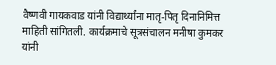वैष्णवी गायकवाड यांनी विद्यार्थ्यांना मातृ-पितृ दिनानिमित्त माहिती सांगितली. कार्यक्रमाचे सूत्रसंचालन मनीषा कुमकर यांनी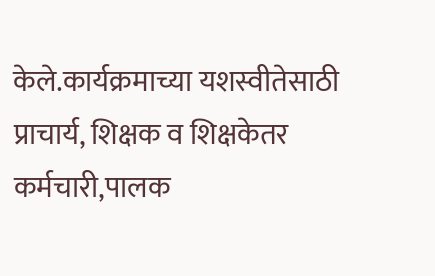केले.कार्यक्रमाच्या यशस्वीतेसाठी प्राचार्य, शिक्षक व शिक्षकेतर कर्मचारी,पालक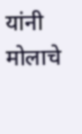यांनी मोलाचे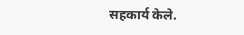सहकार्य केले.